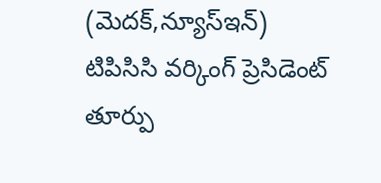(మెదక్,న్యూస్ఇన్)
టిపిసిసి వర్కింగ్ ప్రెసిడెంట్ తూర్పు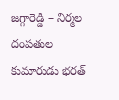జగ్గారెడ్డి – నిర్మల దంపతుల కుమారుడు భరత్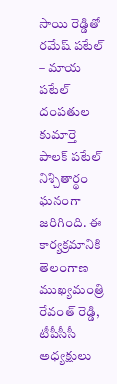సాయి రెడ్డితో రమేష్ పటేల్ – మాయ పటేల్ దంపతుల కుమార్తె పాలక్ పటేల్ నిశ్చితార్థం ఘనంగా జరిగింది. ఈ కార్యక్రమానికి తెలంగాణ ముఖ్యమంత్రి రేవంత్ రెడ్డి, టీపీసీసీ అధ్యక్షులు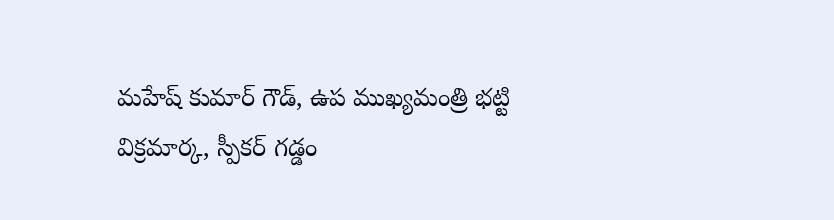మహేష్ కుమార్ గౌడ్, ఉప ముఖ్యమంత్రి భట్టి విక్రమార్క, స్పీకర్ గడ్డం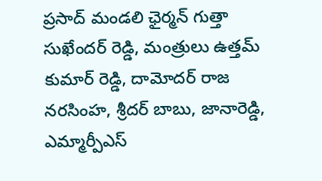ప్రసాద్ మండలి ఛైర్మన్ గుత్తా సుఖేందర్ రెడ్డి, మంత్రులు ఉత్తమ్ కుమార్ రెడ్డి, దామోదర్ రాజ నరసింహ, శ్రీదర్ బాబు, జానారెడ్డి, ఎమ్మార్పీఎస్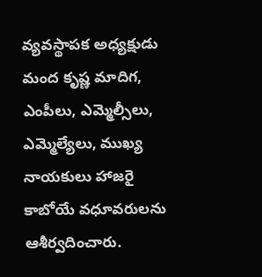వ్యవస్థాపక అధ్యక్షుడు మంద కృష్ణ మాదిగ, ఎంపీలు, ఎమ్మెల్సీలు, ఎమ్మెల్యేలు, ముఖ్య నాయకులు హాజరై కాబోయే వధూవరులను ఆశీర్వదించారు.